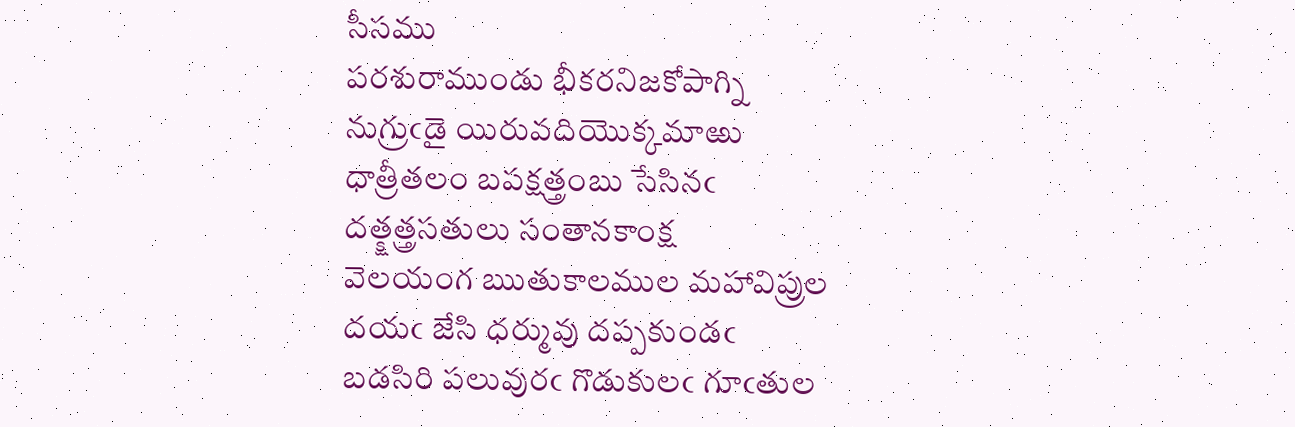సీసము
పరశురాముండు భీకరనిజకోపాగ్ని
నుగ్రుఁడై యిరువదియొక్కమాఱు
ధాత్రీతలం బపక్షత్త్రంబు సేసినఁ
దత్క్షత్త్రసతులు సంతానకాంక్ష
వెలయంగ ఋతుకాలముల మహావిప్రుల
దయఁ జేసి ధర్మువు దప్పకుండఁ
బడసిరి పలువురఁ గొడుకులఁ గూఁతుల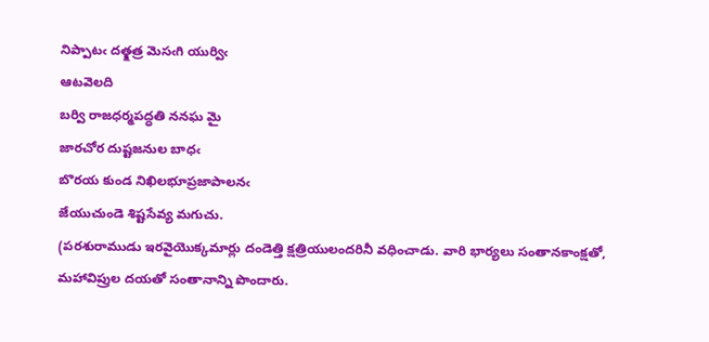నిప్పాటఁ దత్క్షత్ర మెసఁగి యుర్విఁ
ఆటవెలది
బర్వి రాజధర్మపద్ధతి ననఘ మై
జారచోర దుష్టజనుల బాధఁ
బొరయ కుండ నిఖిలభూప్రజాపాలనఁ
జేయుచుండె శిష్టసేవ్య మగుచు.
(పరశురాముడు ఇరవైయొక్కమార్లు దండెత్తి క్షత్రియులందరినీ వధించాడు. వారి భార్యలు సంతానకాంక్షతో, మహావిప్రుల దయతో సంతానాన్ని పొందారు.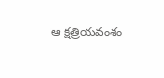ఆ క్షత్రియవంశం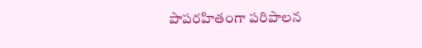పాపరహితంగా పరిపాలన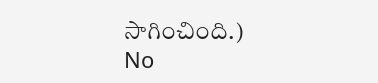సాగించింది.)
No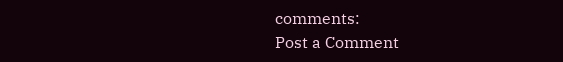comments:
Post a Comment